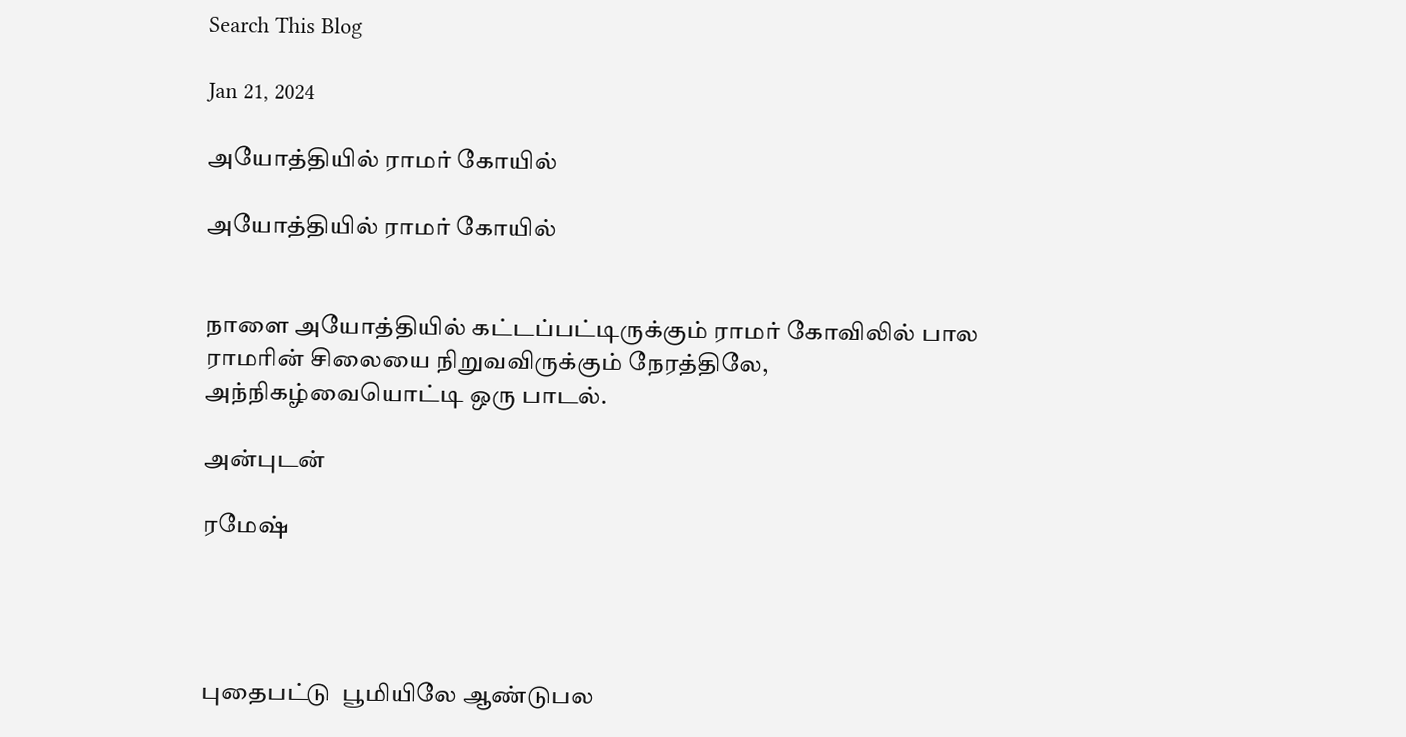Search This Blog

Jan 21, 2024

அயோத்தியில் ராமர் கோயில்

அயோத்தியில் ராமர் கோயில்


நாளை அயோத்தியில் கட்டப்பட்டிருக்கும் ராமர் கோவிலில் பால ராமரின் சிலையை நிறுவவிருக்கும் நேரத்திலே,  அந்நிகழ்வையொட்டி ஒரு பாடல்.

அன்புடன்

ரமேஷ்




புதைபட்டு  பூமியிலே ஆண்டுபல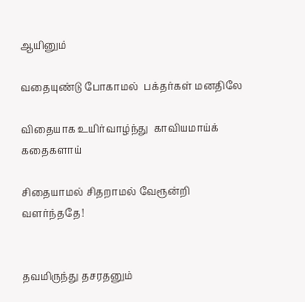ஆயினும்

வதையுண்டு போகாமல்  பக்தர்கள் மனதிலே

விதையாக உயிர்வாழ்ந்து  காவியமாய்க்  கதைகளாய்

சிதையாமல் சிதறாமல் வேரூன்றி  வளர்ந்ததே!


தவமிருந்து தசரதனும்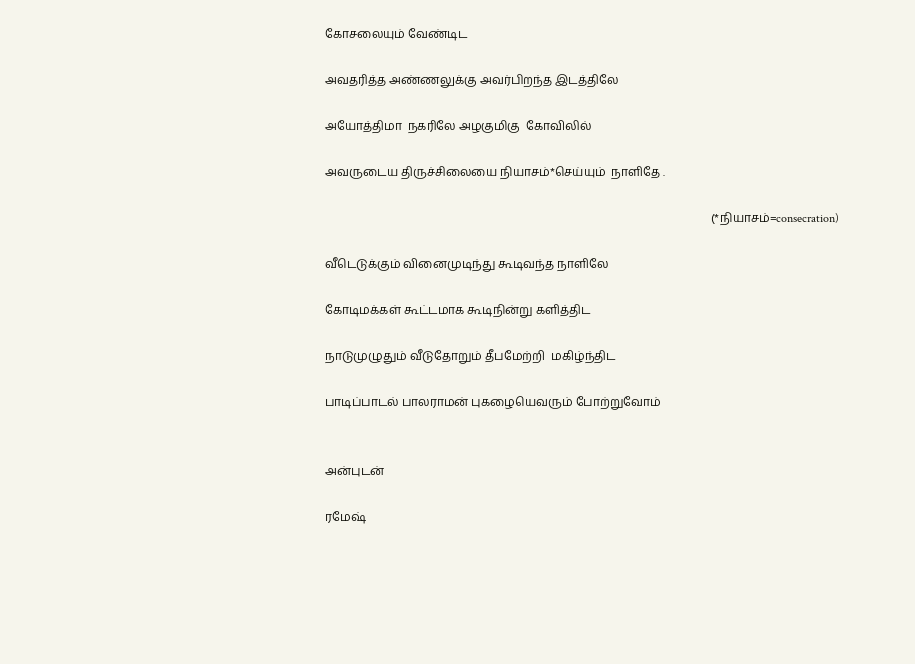கோசலையும் வேண்டிட

அவதரித்த அண்ணலுக்கு அவர்பிறந்த இடத்திலே

அயோத்திமா  நகரிலே அழகுமிகு  கோவிலில்

அவருடைய திருச்சிலையை நியாசம்*செய்யும்  நாளிதே .

                                                                                                                                    (*நியாசம்=consecration)

வீடெடுக்கும் வினைமுடிந்து கூடிவந்த நாளிலே

கோடிமக்கள் கூட்டமாக கூடிநின்று களித்திட

நாடுமுழுதும் வீடுதோறும் தீபமேற்றி  மகிழ்ந்திட

பாடிப்பாடல் பாலராமன் புகழையெவரும் போற்றுவோம்


அன்புடன்

ரமேஷ்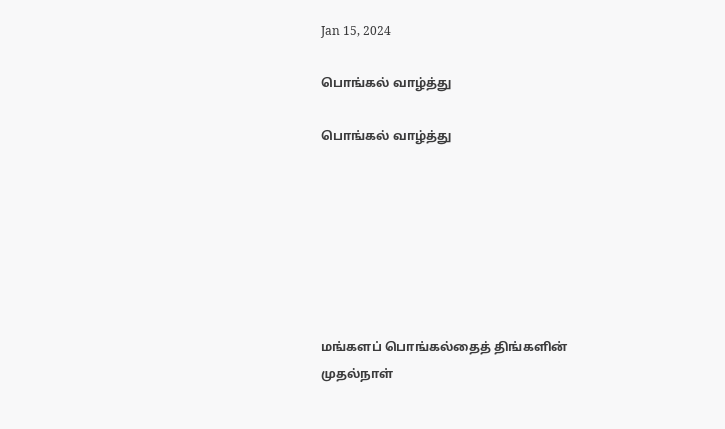Jan 15, 2024

பொங்கல் வாழ்த்து

பொங்கல் வாழ்த்து







மங்களப் பொங்கல்தைத் திங்களின் முதல்நாள்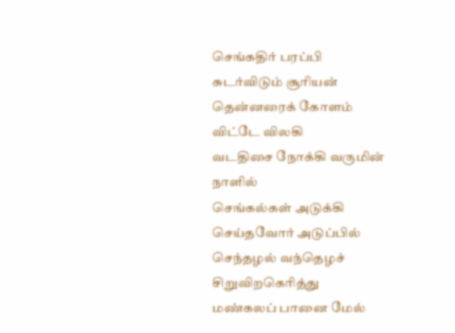செங்கதிர் பரப்பி சுடர்விடும் சூரியன்
தென்னரைக் கோளம் விட்டே விலகி
வடதிசை நோக்கி வருமின் நாளில்
செங்கல்கள் அடுக்கி செய்தவோர் அடுப்பில்
செந்தழல் வந்தெழச் சிறுவிறகெரித்து
மண்கலப் பானை மேல்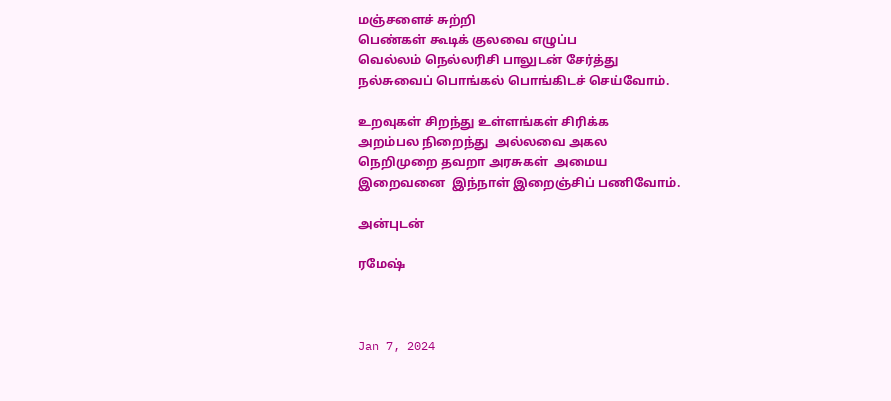மஞ்சளைச் சுற்றி
பெண்கள் கூடிக் குலவை எழுப்ப
வெல்லம் நெல்லரிசி பாலுடன் சேர்த்து
நல்சுவைப் பொங்கல் பொங்கிடச் செய்வோம்.

உறவுகள் சிறந்து உள்ளங்கள் சிரிக்க
அறம்பல நிறைந்து  அல்லவை அகல
நெறிமுறை தவறா அரசுகள்  அமைய
இறைவனை  இந்நாள் இறைஞ்சிப் பணிவோம்.

அன்புடன்

ரமேஷ்



Jan 7, 2024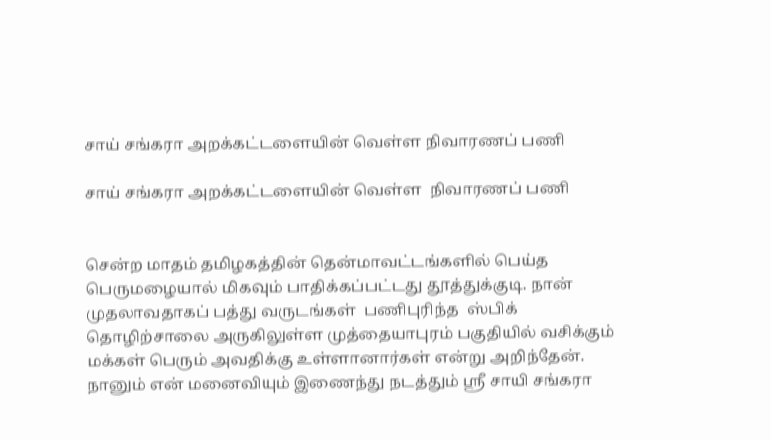சாய் சங்கரா அறக்கட்டளையின் வெள்ள நிவாரணப் பணி

சாய் சங்கரா அறக்கட்டளையின் வெள்ள  நிவாரணப் பணி


சென்ற மாதம் தமிழகத்தின் தென்மாவட்டங்களில் பெய்த பெருமழையால் மிகவும் பாதிக்கப்பட்டது தூத்துக்குடி. நான் முதலாவதாகப் பத்து வருடங்கள்  பணிபுரிந்த  ஸ்பிக் தொழிற்சாலை அருகிலுள்ள முத்தையாபுரம் பகுதியில் வசிக்கும் மக்கள் பெரும் அவதிக்கு உள்ளானார்கள் என்று அறிந்தேன். நானும் என் மனைவியும் இணைந்து நடத்தும் ஸ்ரீ சாயி சங்கரா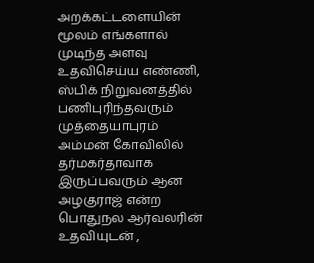அறக்கட்டளையின் மூலம் எங்களால் முடிந்த அளவு உதவிசெய்ய எண்ணி, ஸ்பிக் நிறுவனத்தில் பணிபுரிந்தவரும் முத்தையாபுரம் அம்மன் கோவிலில் தர்மகர்தாவாக இருப்பவரும் ஆன அழகுராஜ் என்ற பொதுநல ஆர்வலரின் உதவியுடன் ,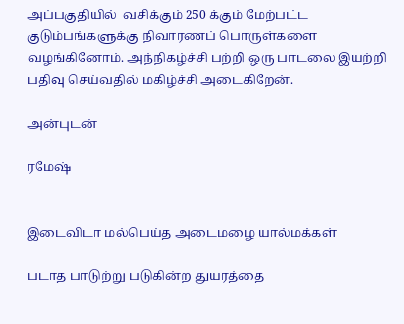அப்பகுதியில்  வசிக்கும் 250 க்கும் மேற்பட்ட குடும்பங்களுக்கு நிவாரணப் பொருள்களை வழங்கினோம். அந்நிகழ்ச்சி பற்றி ஒரு பாடலை இயற்றி பதிவு செய்வதில் மகிழ்ச்சி அடைகிறேன்.

அன்புடன்

ரமேஷ்


இடைவிடா மல்பெய்த அடைமழை யால்மக்கள்

படாத பாடுற்று படுகின்ற துயரத்தை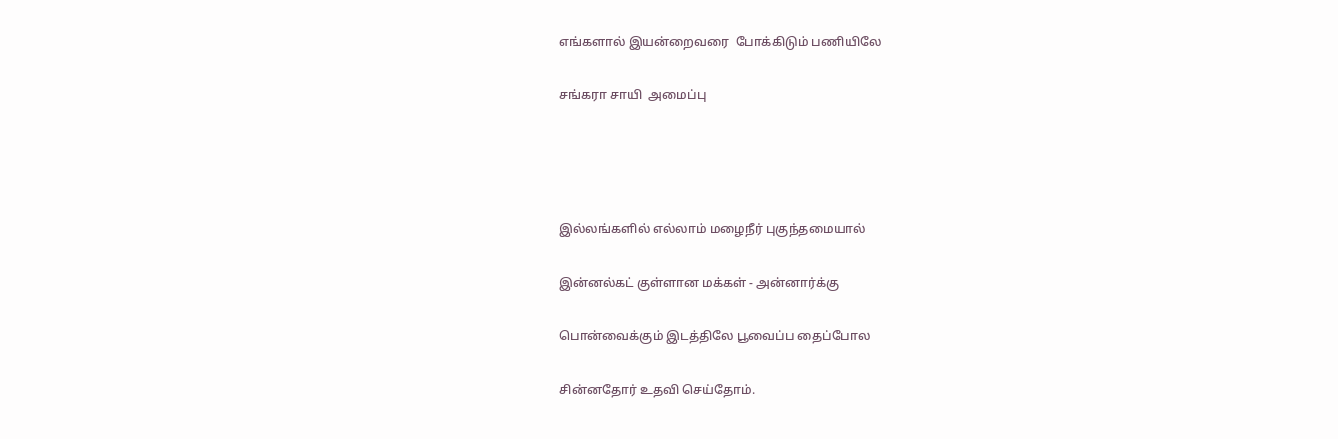எங்களால் இயன்றைவரை  போக்கிடும் பணியிலே

சங்கரா சாயி  அமைப்பு




இல்லங்களில் எல்லாம் மழைநீர் புகுந்தமையால்

இன்னல்கட் குள்ளான மக்கள் - அன்னார்க்கு

பொன்வைக்கும் இடத்திலே பூவைப்ப தைப்போல

சின்னதோர் உதவி செய்தோம்.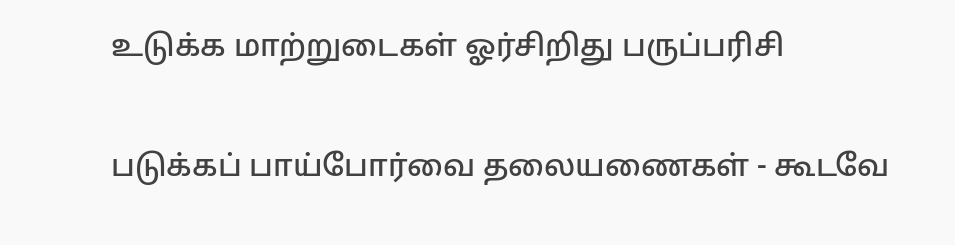உடுக்க மாற்றுடைகள் ஓர்சிறிது பருப்பரிசி

படுக்கப் பாய்போர்வை தலையணைகள் - கூடவே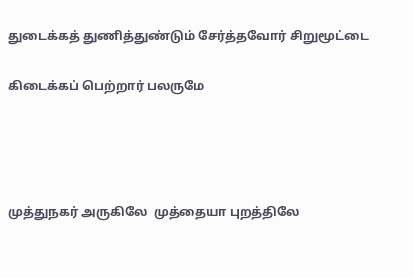துடைக்கத் துணித்துண்டும் சேர்த்தவோர் சிறுமூட்டை

கிடைக்கப் பெற்றார் பலருமே




முத்துநகர் அருகிலே  முத்தையா புறத்திலே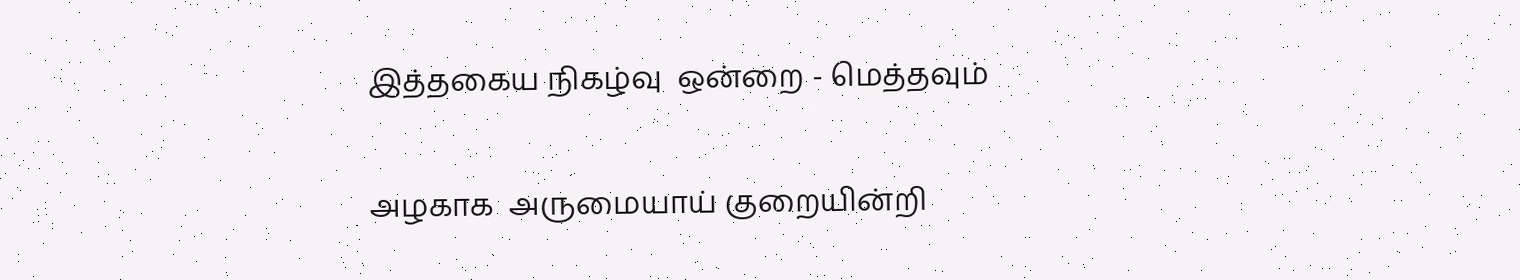இத்தகைய நிகழ்வு  ஒன்றை - மெத்தவும்

அழகாக  அருமையாய் குறையின்றி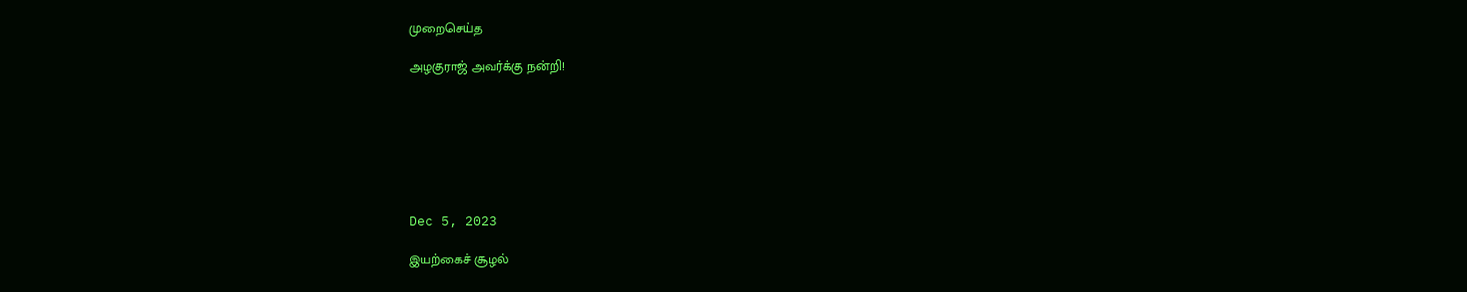முறைசெய்த

அழகுராஜ் அவர்க்கு நன்றி!







Dec 5, 2023

இயற்கைச் சூழல்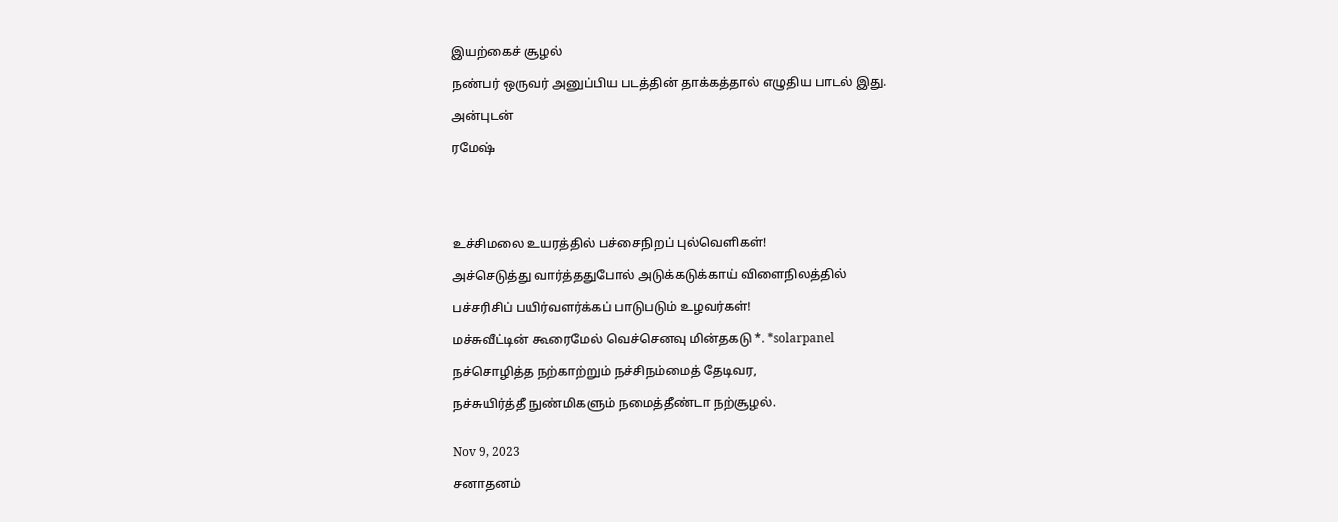இயற்கைச் சூழல்

நண்பர் ஒருவர் அனுப்பிய படத்தின் தாக்கத்தால் எழுதிய பாடல் இது.

அன்புடன்

ரமேஷ்





உச்சிமலை உயரத்தில் பச்சைநிறப் புல்வெளிகள்!

அச்செடுத்து வார்த்ததுபோல் அடுக்கடுக்காய் விளைநிலத்தில்

பச்சரிசிப் பயிர்வளர்க்கப் பாடுபடும் உழவர்கள்!

மச்சுவீட்டின் கூரைமேல் வெச்செனவு மின்தகடு *. *solarpanel

நச்சொழித்த நற்காற்றும் நச்சிநம்மைத் தேடிவர,

நச்சுயிர்த்தீ நுண்மிகளும் நமைத்தீண்டா நற்சூழல்.


Nov 9, 2023

சனாதனம்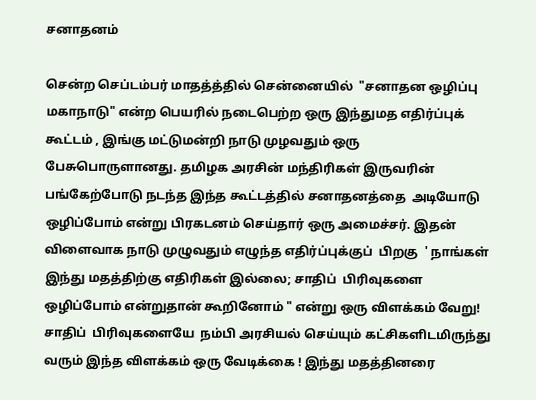சனாதனம்

சென்ற செப்டம்பர் மாதத்த்தில் சென்னையில்  "சனாதன ஒழிப்பு மகாநாடு" என்ற பெயரில் நடைபெற்ற ஒரு இந்துமத எதிர்ப்புக்  கூட்டம் , இங்கு மட்டுமன்றி நாடு முழவதும் ஒரு பேசுபொருளானது. தமிழக அரசின் மந்திரிகள் இருவரின் பங்கேற்போடு நடந்த இந்த கூட்டத்தில் சனாதனத்தை  அடியோடு ஒழிப்போம் என்று பிரகடனம் செய்தார் ஒரு அமைச்சர். இதன் விளைவாக நாடு முழுவதும் எழுந்த எதிர்ப்புக்குப்  பிறகு  ' நாங்கள் இந்து மதத்திற்கு எதிரிகள் இல்லை; சாதிப்  பிரிவுகளை ஒழிப்போம் என்றுதான் கூறினோம் " என்று ஒரு விளக்கம் வேறு! சாதிப்  பிரிவுகளையே  நம்பி அரசியல் செய்யும் கட்சிகளிடமிருந்து வரும் இந்த விளக்கம் ஒரு வேடிக்கை ! இந்து மதத்தினரை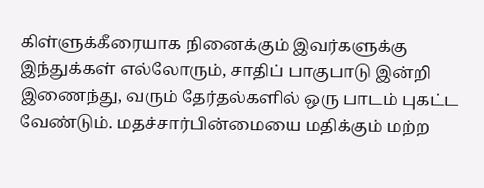கிள்ளுக்கீரையாக நினைக்கும் இவர்களுக்கு இந்துக்கள் எல்லோரும், சாதிப் பாகுபாடு இன்றி  இணைந்து, வரும் தேர்தல்களில் ஒரு பாடம் புகட்ட வேண்டும். மதச்சார்பின்மையை மதிக்கும் மற்ற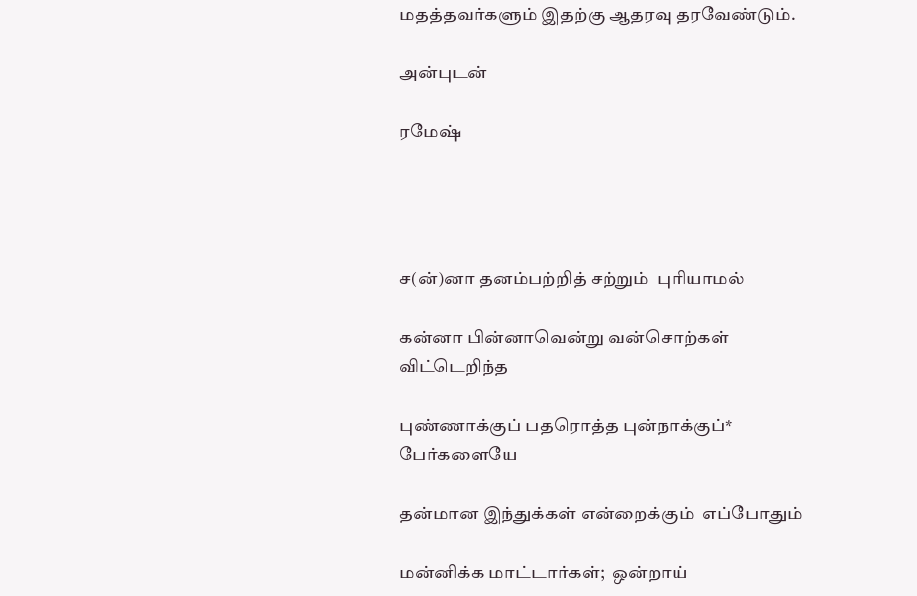மதத்தவர்களும் இதற்கு ஆதரவு தரவேண்டும்.

அன்புடன்

ரமேஷ்




ச(ன்)னா தனம்பற்றித் சற்றும்  புரியாமல்

கன்னா பின்னாவென்று வன்சொற்கள் விட்டெறிந்த

புண்ணாக்குப் பதரொத்த புன்நாக்குப்* பேர்களையே

தன்மான இந்துக்கள் என்றைக்கும்  எப்போதும்

மன்னிக்க மாட்டார்கள்;  ஒன்றாய்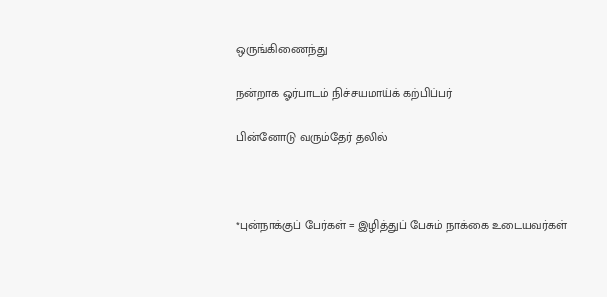ஒருங்கிணைந்து

நன்றாக ஓர்பாடம் நிச்சயமாய்க் கற்பிப்பர்

பின்னோடு வரும்தேர் தலில்



*புன்நாக்குப் பேர்கள் = இழித்துப் பேசும் நாக்கை உடையவர்கள்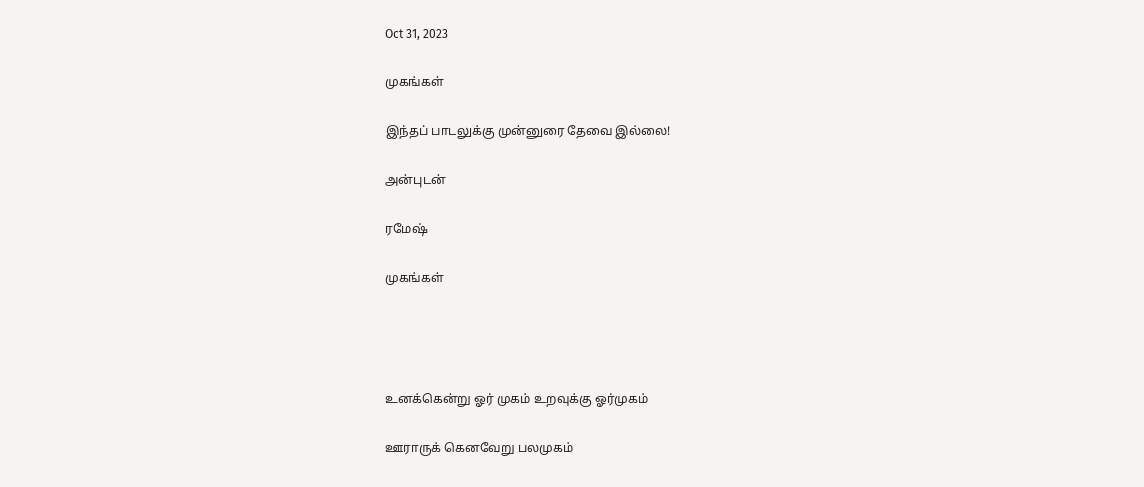Oct 31, 2023

முகங்கள்

இந்தப் பாடலுக்கு முன்னுரை தேவை இல்லை!

அன்புடன்

ரமேஷ்

முகங்கள்




உனக்கென்று ஓர் முகம் உறவுக்கு ஓர்முகம்

ஊராருக் கெனவேறு பலமுகம்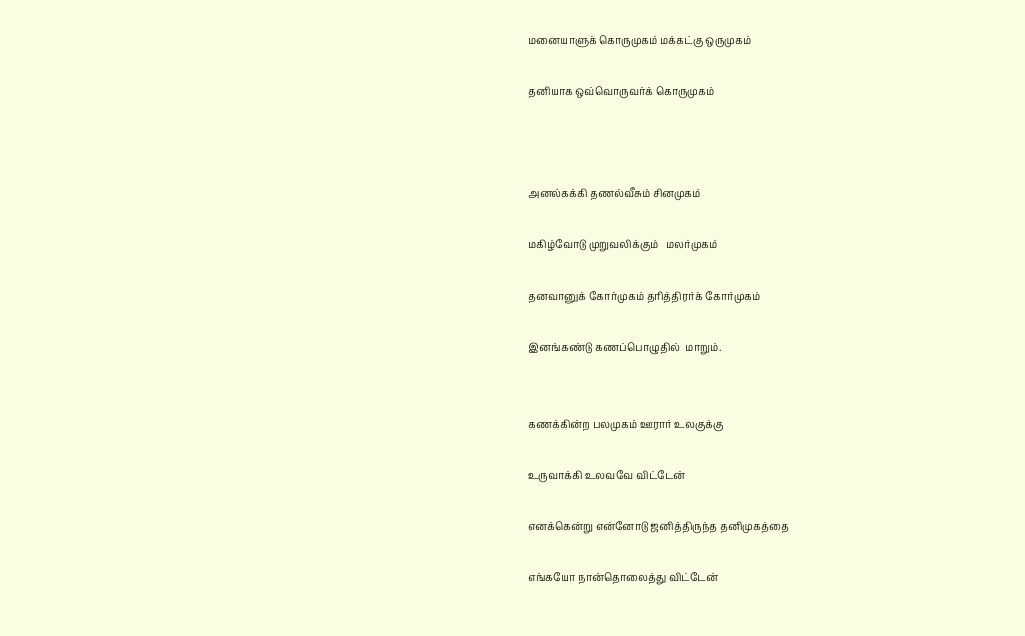மனையாளுக் கொருமுகம் மக்கட்கு ஒருமுகம்

தனியாக ஒவ்வொருவர்க் கொருமுகம்



அனல்கக்கி தணல்வீசும் சினமுகம்

மகிழ்வோடு முறுவலிக்கும்   மலர்முகம்

தனவானுக் கோர்முகம் தரித்திரர்க் கோர்முகம்

இனங்கண்டு கணப்பொழுதில்  மாறும்.


கணக்கின்ற பலமுகம் ஊரார் உலகுக்கு

உருவாக்கி உலவவே விட்டேன்

எனக்கென்று என்னோடு ஜனித்திருந்த தனிமுகத்தை

எங்கயோ நான்தொலைத்து விட்டேன்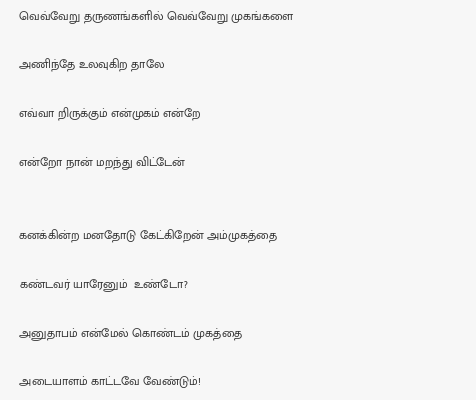வெவ்வேறு தருணங்களில் வெவ்வேறு முகங்களை

அணிந்தே உலவுகிற தாலே

எவ்வா றிருக்கும் என்முகம் என்றே

என்றோ நான் மறந்து விட்டேன்


கனக்கின்ற மனதோடு கேட்கிறேன் அம்முகத்தை

கண்டவர் யாரேனும்  உண்டோ?

அனுதாபம் என்மேல் கொண்டம் முகத்தை

அடையாளம் காட்டவே வேண்டும்!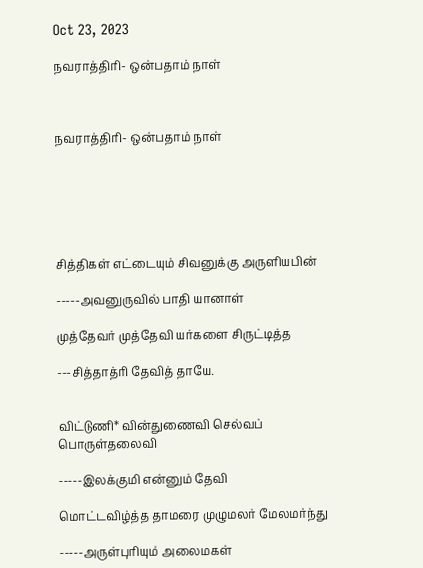Oct 23, 2023

நவராத்திரி- ஒன்பதாம் நாள்



நவராத்திரி- ஒன்பதாம் நாள்






சித்திகள் எட்டையும் சிவனுக்கு அருளியபின்

-----அவனுருவில் பாதி யானாள்

முத்தேவர் முத்தேவி யர்களை சிருட்டித்த

---சித்தாத்ரி தேவித் தாயே.


விட்டுணி* வின்துணைவி செல்வப் பொருள்தலைவி

-----இலக்குமி என்னும் தேவி

மொட்டவிழ்த்த தாமரை முழுமலர் மேலமர்ந்து

-----அருள்புரியும் அலைமகள்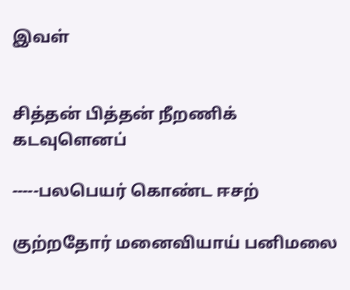இவள்


சித்தன் பித்தன் நீறணிக் கடவுளெனப்

-----பலபெயர் கொண்ட ஈசற்

குற்றதோர் மனைவியாய் பனிமலை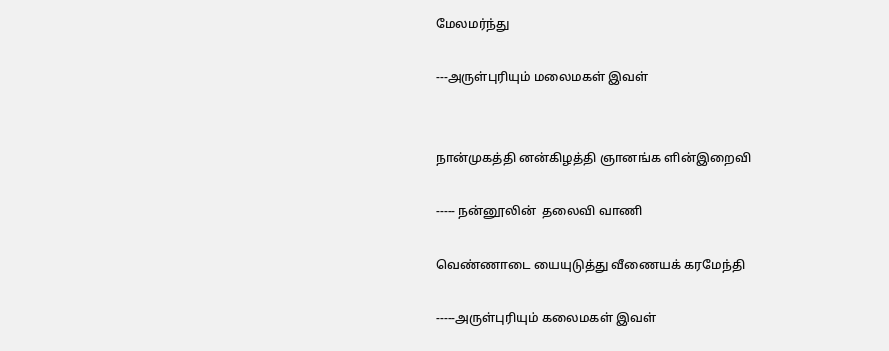மேலமர்ந்து

---அருள்புரியும் மலைமகள் இவள்


நான்முகத்தி னன்கிழத்தி ஞானங்க ளின்இறைவி

----- நன்னூலின்  தலைவி வாணி

வெண்ணாடை யையுடுத்து வீணையக் கரமேந்தி

-----அருள்புரியும் கலைமகள் இவள்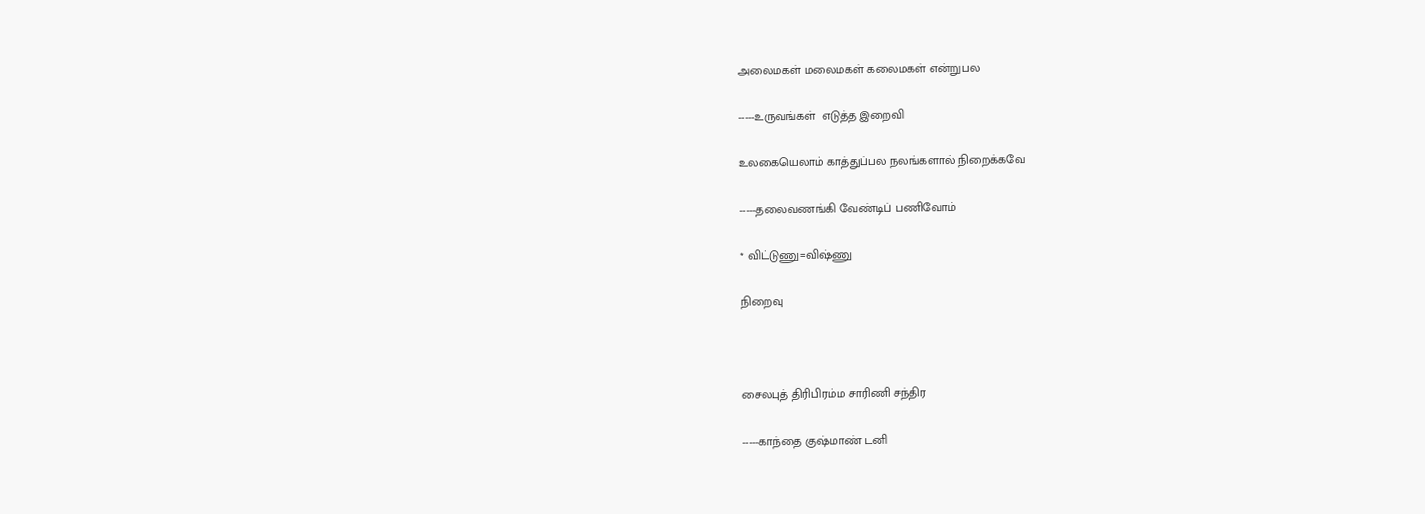அலைமகள் மலைமகள் கலைமகள் என்றுபல

-----உருவங்கள்  எடுத்த இறைவி

உலகையெலாம் காத்துப்பல நலங்களால் நிறைக்கவே

-----தலைவணங்கி வேண்டிப் பணிவோம்

* விட்டுணு=விஷ்ணு

நிறைவு



சைலபுத் திரிபிரம்ம சாரிணி சந்திர

-----காந்தை குஷ்மாண் டனி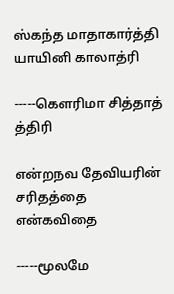ஸ்கந்த மாதாகார்த்தி யாயினி காலாத்ரி

-----கௌரிமா சித்தாத் த்திரி

என்றநவ தேவியரின் சரிதத்தை என்கவிதை

-----மூலமே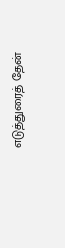எடுத்துரைத் தேன்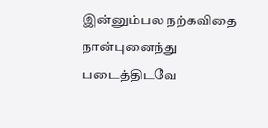இன்னும்பல நற்கவிதை நான்புனைந்து படைத்திடவே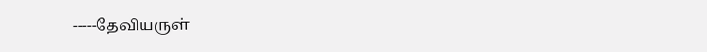-----தேவியருள்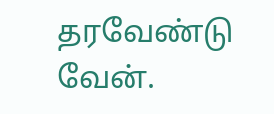தரவேண்டு வேன்.